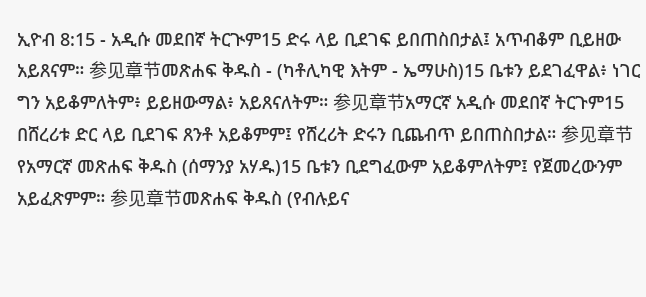ኢዮብ 8:15 - አዲሱ መደበኛ ትርጒም15 ድሩ ላይ ቢደገፍ ይበጠስበታል፤ አጥብቆም ቢይዘው አይጸናም። 参见章节መጽሐፍ ቅዱስ - (ካቶሊካዊ እትም - ኤማሁስ)15 ቤቱን ይደገፈዋል፥ ነገር ግን አይቆምለትም፥ ይይዘውማል፥ አይጸናለትም። 参见章节አማርኛ አዲሱ መደበኛ ትርጉም15 በሸረሪቱ ድር ላይ ቢደገፍ ጸንቶ አይቆምም፤ የሸረሪት ድሩን ቢጨብጥ ይበጠስበታል። 参见章节የአማርኛ መጽሐፍ ቅዱስ (ሰማንያ አሃዱ)15 ቤቱን ቢደግፈውም አይቆምለትም፤ የጀመረውንም አይፈጽምም። 参见章节መጽሐፍ ቅዱስ (የብሉይና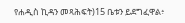የሐዲስ ኪዳን መጻሕፍት)15 ቤቱን ይደግፈዋል፥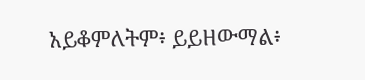አይቆምለትም፥ ይይዘውማል፥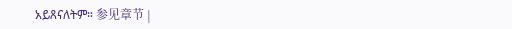አይጸናለትም። 参见章节 |